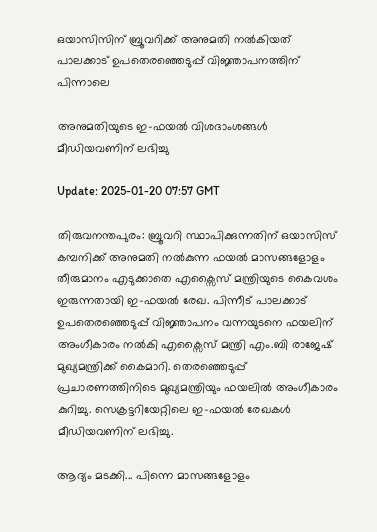ഒയാസിസിന് ബ്രൂവറിക്ക് അനുമതി നൽകിയത് പാലക്കാട് ഉപതെരഞ്ഞെടുപ്പ് വിജ്ഞാപനത്തിന് പിന്നാലെ

അനുമതിയുടെ ഇ-ഫയൽ വിശദാംശങ്ങൾ മീഡിയവണിന് ലഭിച്ചു

Update: 2025-01-20 07:57 GMT

തിരുവനന്തപുരം: ബ്രൂവറി സ്ഥാപിക്കുന്നതിന് ഒയാസിസ് കമ്പനിക്ക് അനുമതി നല്‍കുന്ന ഫയല്‍ മാസങ്ങളോളം തീരുമാനം എടുക്കാതെ എക്സൈസ് മന്ത്രിയുടെ കൈവശം ഇരുന്നതായി ഇ-ഫയല്‍ രേഖ. പിന്നീട് പാലക്കാട് ഉപതെരഞ്ഞെടുപ്പ് വിജ്ഞാപനം വന്നയുടനെ ഫയലിന് അംഗീകാരം നല്‍കി എക്സൈസ് മന്ത്രി എം.ബി രാജേഷ് മുഖ്യമന്ത്രിക്ക് കൈമാറി. തെരഞ്ഞെടുപ്പ് പ്രചാരണത്തിനിടെ മുഖ്യമന്ത്രിയും ഫയലില്‍ അംഗീകാരം കുറിച്ചു. സെക്രട്ടറിയേറ്റിലെ ഇ-ഫയല്‍ രേഖകള്‍ മീഡിയവണിന് ലഭിച്ചു.

ആദ്യം മടക്കി... പിന്നെ മാസങ്ങളോളം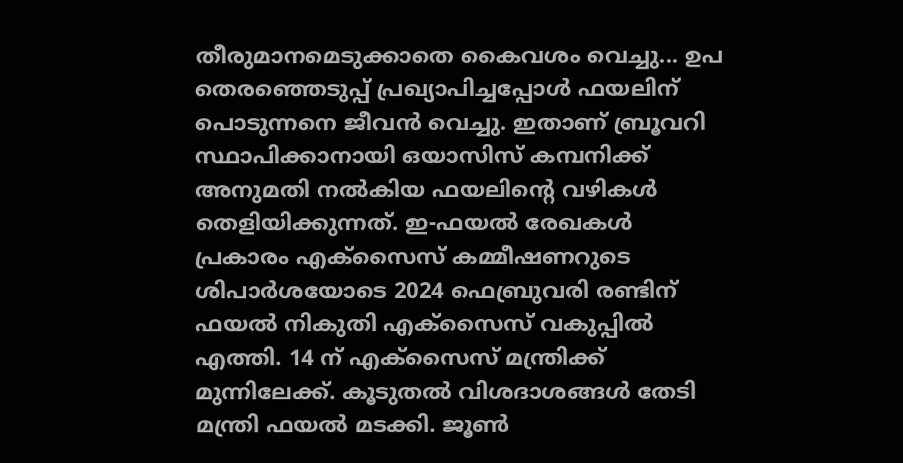തീരുമാനമെടുക്കാതെ കൈവശം വെച്ചു... ഉപ തെരഞ്ഞെടുപ്പ് പ്രഖ്യാപിച്ചപ്പോള്‍ ഫയലിന് പൊടുന്നനെ ജീവന്‍ വെച്ചു. ഇതാണ് ബ്രൂവറി സ്ഥാപിക്കാനായി ഒയാസിസ് കമ്പനിക്ക് അനുമതി നല്‍കിയ ഫയലിന്‍റെ വഴികള്‍ തെളിയിക്കുന്നത്. ഇ-ഫയല്‍ രേഖകള്‍ പ്രകാരം എക്സൈസ് കമ്മീഷണറുടെ ശിപാര്‍ശയോടെ 2024 ഫെബ്രുവരി രണ്ടിന് ഫയല്‍ നികുതി എക്സൈസ് വകുപ്പില്‍ എത്തി. 14 ന് എക്സൈസ് മന്ത്രിക്ക് മുന്നിലേക്ക്. കൂടുതല്‍ വിശദാശങ്ങള്‍ തേടി മന്ത്രി ഫയല്‍ മടക്കി. ജൂണ്‍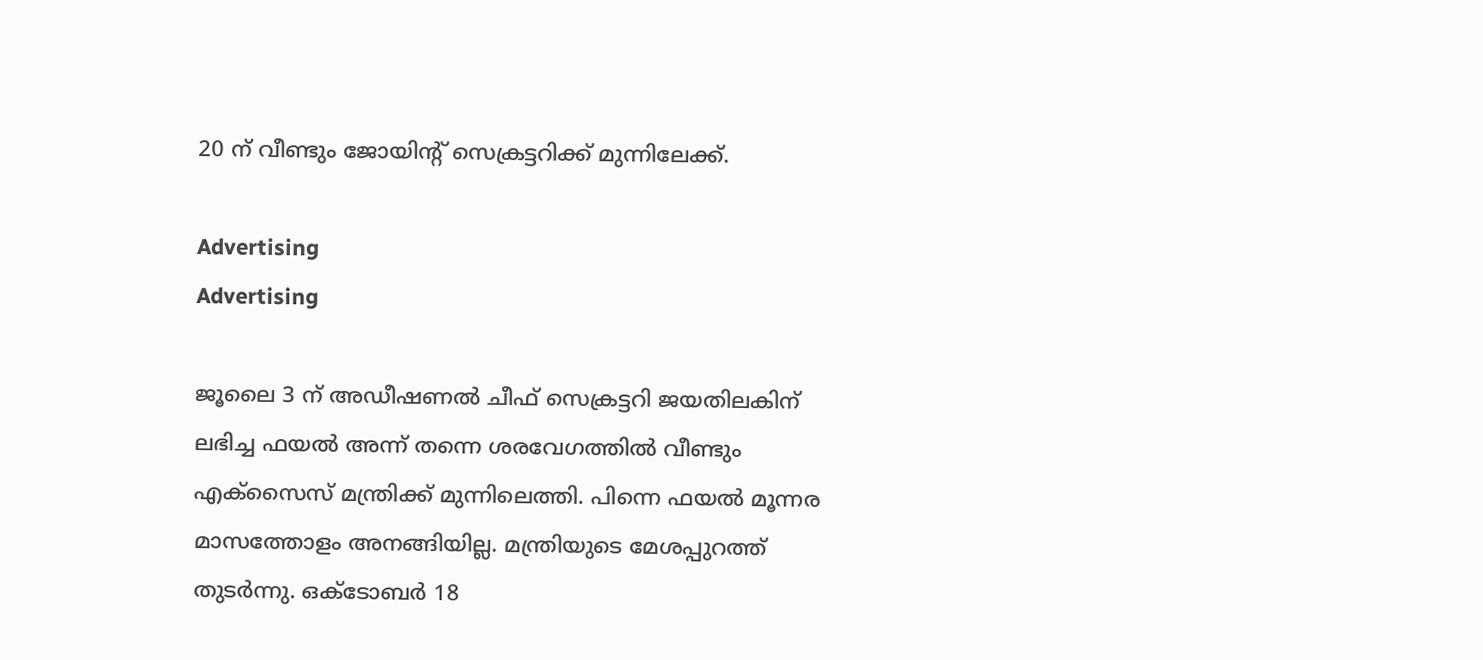20 ന് വീണ്ടും ജോയിന്‍റ് സെക്രട്ടറിക്ക് മുന്നിലേക്ക്.

Advertising
Advertising

ജൂലൈ 3 ന് അഡീഷണല്‍ ചീഫ് സെക്രട്ടറി ജയതിലകിന് ലഭിച്ച ഫയല്‍ അന്ന് തന്നെ ശരവേഗത്തില്‍ വീണ്ടും എക്സൈസ് മന്ത്രിക്ക് മുന്നിലെത്തി. പിന്നെ ഫയല്‍ മൂന്നര മാസത്തോളം അനങ്ങിയില്ല. മന്ത്രിയുടെ മേശപ്പുറത്ത് തുടര്‍ന്നു. ഒക്ടോബര്‍ 18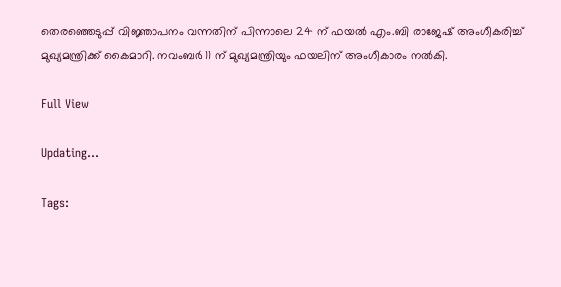തെരഞ്ഞെടുപ്പ് വിജ്ഞാപനം വന്നതിന് പിന്നാലെ 24 ന് ഫയല്‍ എം.ബി രാജേഷ് അംഗീകരിച്ച് മുഖ്യമന്ത്രിക്ക് കൈമാറി. നവംബര്‍ 11 ന് മുഖ്യമന്ത്രിയും ഫയലിന് അംഗീകാരം നല്‍കി.

Full View

Updating...

Tags: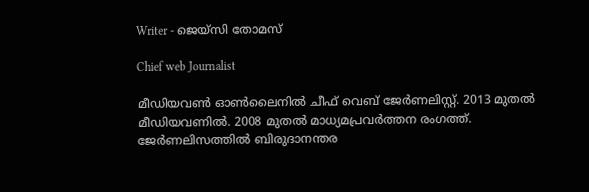Writer - ജെയ്സി തോമസ്

Chief web Journalist

മീഡിയവൺ ഓൺലൈനിൽ ചീഫ് വെബ് ജേർണലിസ്റ്റ്. 2013 മുതൽ മീഡിയവണിൽ. 2008 മുതൽ മാധ്യമപ്രവർത്തന രംഗത്ത്. ജേർണലിസത്തിൽ ബിരുദാനന്തര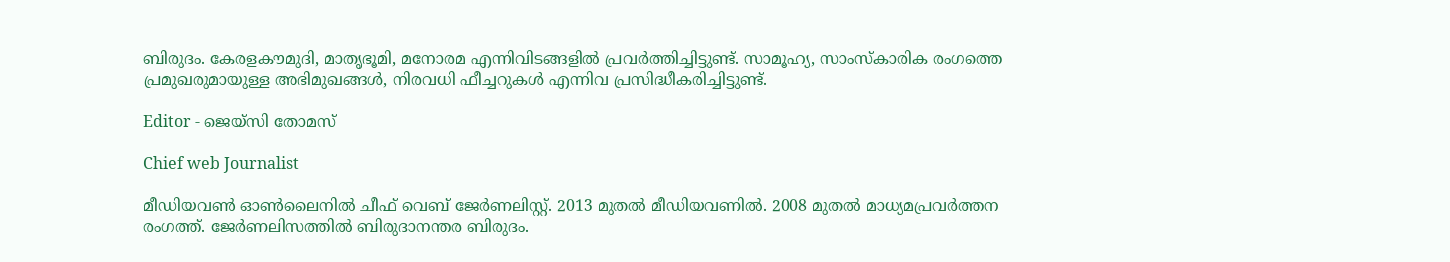ബിരുദം. കേരളകൗമുദി, മാതൃഭൂമി, മനോരമ എന്നിവിടങ്ങളിൽ പ്രവർത്തിച്ചിട്ടുണ്ട്. സാമൂഹ്യ, സാംസ്‌കാരിക രംഗത്തെ പ്രമുഖരുമായുള്ള അഭിമുഖങ്ങൾ, നിരവധി ഫീച്ചറുകൾ എന്നിവ പ്രസിദ്ധീകരിച്ചിട്ടുണ്ട്.

Editor - ജെയ്സി തോമസ്

Chief web Journalist

മീഡിയവൺ ഓൺലൈനിൽ ചീഫ് വെബ് ജേർണലിസ്റ്റ്. 2013 മുതൽ മീഡിയവണിൽ. 2008 മുതൽ മാധ്യമപ്രവർത്തന രംഗത്ത്. ജേർണലിസത്തിൽ ബിരുദാനന്തര ബിരുദം.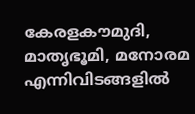കേരളകൗമുദി, മാതൃഭൂമി, മനോരമ എന്നിവിടങ്ങളിൽ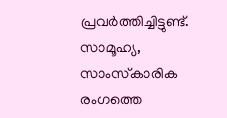പ്രവർത്തിച്ചിട്ടുണ്ട്. സാമൂഹ്യ, സാംസ്‌കാരിക രംഗത്തെ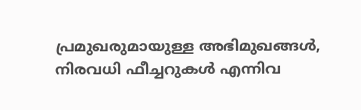പ്രമുഖരുമായുള്ള അഭിമുഖങ്ങൾ, നിരവധി ഫീച്ചറുകൾ എന്നിവ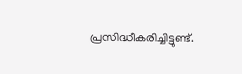പ്രസിദ്ധീകരിച്ചിട്ടുണ്ട്.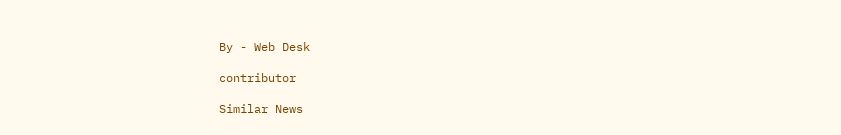By - Web Desk

contributor

Similar News